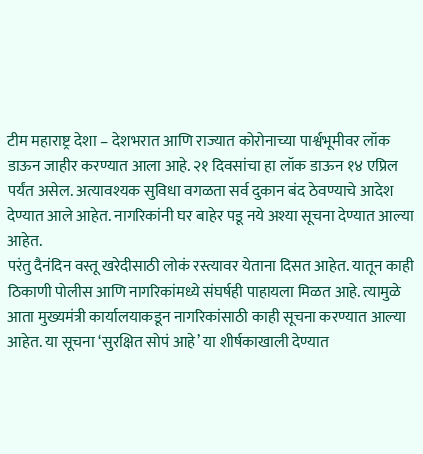टीम महाराष्ट्र देशा – देशभरात आणि राज्यात कोरोनाच्या पार्श्वभूमीवर लॉक डाऊन जाहीर करण्यात आला आहे. २१ दिवसांचा हा लॉक डाऊन १४ एप्रिल पर्यंत असेल. अत्यावश्यक सुविधा वगळता सर्व दुकान बंद ठेवण्याचे आदेश देण्यात आले आहेत. नागरिकांनी घर बाहेर पडू नये अश्या सूचना देण्यात आल्या आहेत.
परंतु दैनंदिन वस्तू खरेदीसाठी लोकं रस्त्यावर येताना दिसत आहेत. यातून काही ठिकाणी पोलीस आणि नागरिकांमध्ये संघर्षही पाहायला मिळत आहे. त्यामुळे आता मुख्यमंत्री कार्यालयाकडून नागरिकांसाठी काही सूचना करण्यात आल्या आहेत. या सूचना ‘सुरक्षित सोपं आहे’ या शीर्षकाखाली देण्यात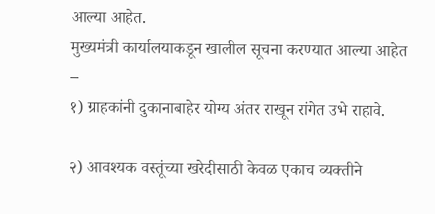आल्या आहेत.
मुख्यमंत्री कार्यालयाकडून खालील सूचना करण्यात आल्या आहेत –
१) ग्राहकांनी दुकानाबाहेर योग्य अंतर राखून रांगेत उभे राहावे.

२) आवश्यक वस्तूंच्या खरेदीसाठी केवळ एकाच व्यक्तीने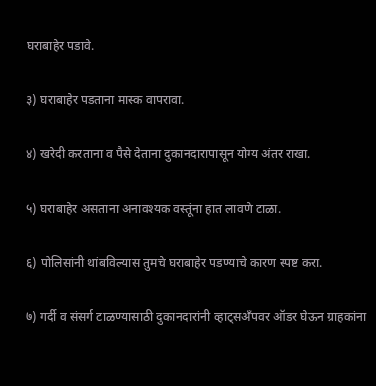घराबाहेर पडावे.

३) घराबाहेर पडताना मास्क वापरावा.

४) खरेदी करताना व पैसे देताना दुकानदारापासून योग्य अंतर राखा.

५) घराबाहेर असताना अनावश्यक वस्तूंना हात लावणे टाळा.

६) पोलिसांनी थांबविल्यास तुमचे घराबाहेर पडण्याचे कारण स्पष्ट करा.

७) गर्दी व संसर्ग टाळण्यासाठी दुकानदारांनी व्हाट्सअँपवर ऑडर घेऊन ग्राहकांना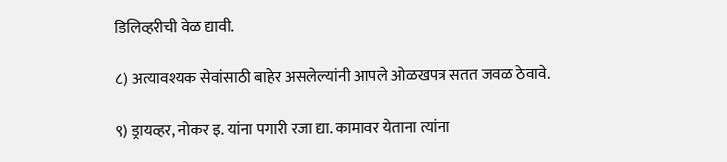डिलिव्हरीची वेळ द्यावी.

८) अत्यावश्यक सेवांसाठी बाहेर असलेल्यांनी आपले ओळखपत्र सतत जवळ ठेवावे.

९) ड्रायव्हर, नोकर इ. यांना पगारी रजा द्या. कामावर येताना त्यांना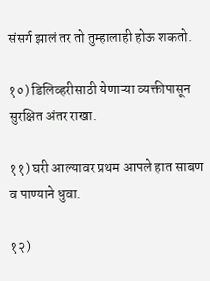संसर्ग झालं तर तो तुम्हालाही होऊ शकतो.

१०) डिलिव्हरीसाठी येणाऱ्या व्यक्तीपासून सुरक्षित अंतर राखा.

११) घरी आल्यावर प्रथम आपले हात साबण व पाण्याने धुवा.

१२)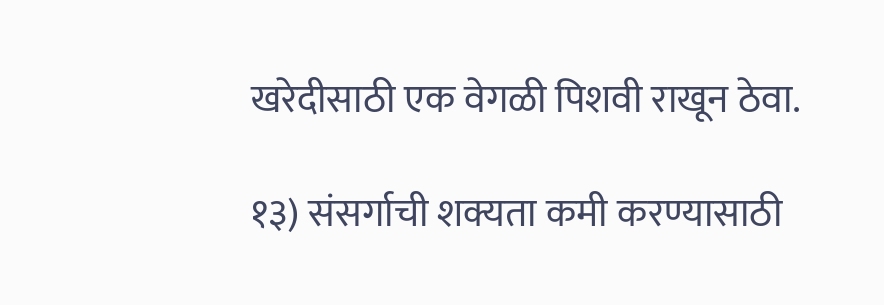खरेदीसाठी एक वेगळी पिशवी राखून ठेवा.

१३) संसर्गाची शक्यता कमी करण्यासाठी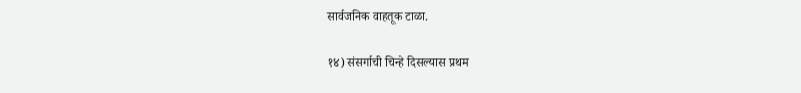सार्वजनिक वाहतूक टाळा.

१४) संसर्गाची चिन्हे दिसल्यास प्रथम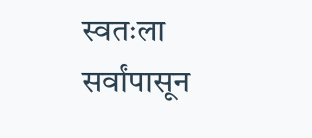स्वतःला सर्वांपासून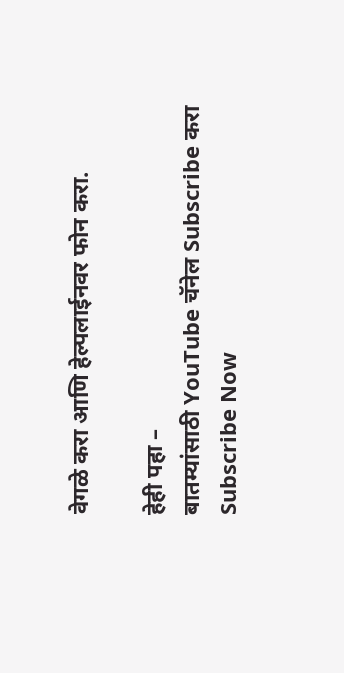वेगळे करा आणि हेल्पलाईनवर फोन करा.

हेही पहा –
बातम्यांसाठी YouTube चॅनेल Subscribe करा
Subscribe Now